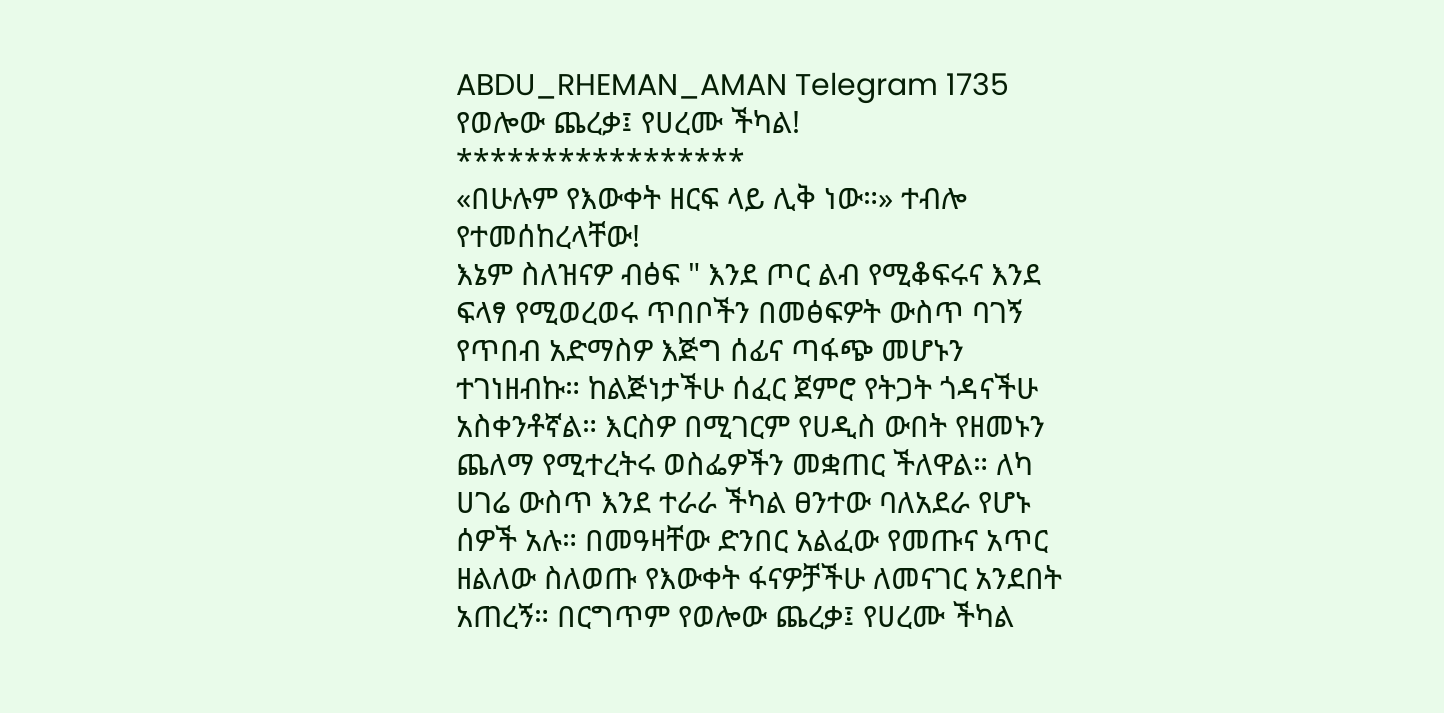ABDU_RHEMAN_AMAN Telegram 1735
የወሎው ጨረቃ፤ የሀረሙ ችካል!
*****************
«በሁሉም የእውቀት ዘርፍ ላይ ሊቅ ነው።» ተብሎ የተመሰከረላቸው!
እኔም ስለዝናዎ ብፅፍ " እንደ ጦር ልብ የሚቆፍሩና እንደ ፍላፃ የሚወረወሩ ጥበቦችን በመፅፍዎት ውስጥ ባገኝ የጥበብ አድማስዎ እጅግ ሰፊና ጣፋጭ መሆኑን ተገነዘብኩ። ከልጅነታችሁ ሰፈር ጀምሮ የትጋት ጎዳናችሁ አስቀንቶኛል። እርስዎ በሚገርም የሀዲስ ውበት የዘመኑን ጨለማ የሚተረትሩ ወስፌዎችን መቋጠር ችለዋል። ለካ ሀገሬ ውስጥ እንደ ተራራ ችካል ፀንተው ባለአደራ የሆኑ ሰዎች አሉ። በመዓዛቸው ድንበር አልፈው የመጡና አጥር ዘልለው ስለወጡ የእውቀት ፋናዎቻችሁ ለመናገር አንደበት አጠረኝ። በርግጥም የወሎው ጨረቃ፤ የሀረሙ ችካል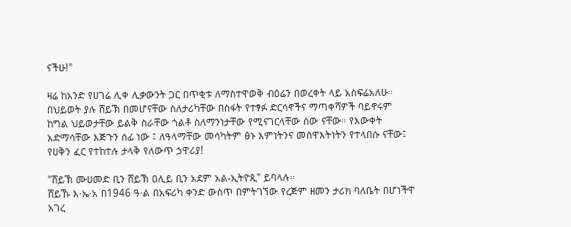ናችሁ!"

ዛሬ ከአንድ የሀገሬ ሊቀ ሊቃውንት ጋር በጥቂቱ ለማስተዋወቅ ብዕሬን በወረቀት ላይ አስፍሬአለሁ። በህይወት ያሉ ሸይኽ በመሆናቸው ስለታሪካቸው በስፋት የተፃፉ ድርሳኖችና ማጣቀሻዎች ባይኖሩም ከግል ህይወታቸው ይልቅ ስራቸው ጎልቶ ስለማንነታቸው የሚናገርላቸው ሰው ናቸው። የእውቀት አድማሳቸው እጅጉን ሰፊ ነው ፤ ለዓላማቸው መሳካትም ፅኑ እምነትንና መስዋእትነትን የተላበሱ ናቸው፤ የሀቅን ፈር የተከተሉ ታላቅ የለውጥ ኃዋሪያ!

"ሸይኽ ሙሀመድ ቢን ሸይኽ ዐሊይ ቢን አደም አል-ኢትዮጲ" ይባላሉ።
ሸይኹ እ·ኤ·አ በ1946 ዓ·ል በአፍሪካ ቀንድ ውስጥ በምትገኘው የረጅም ዘመን ታሪክ ባለቤት በሆነችዋ አገረ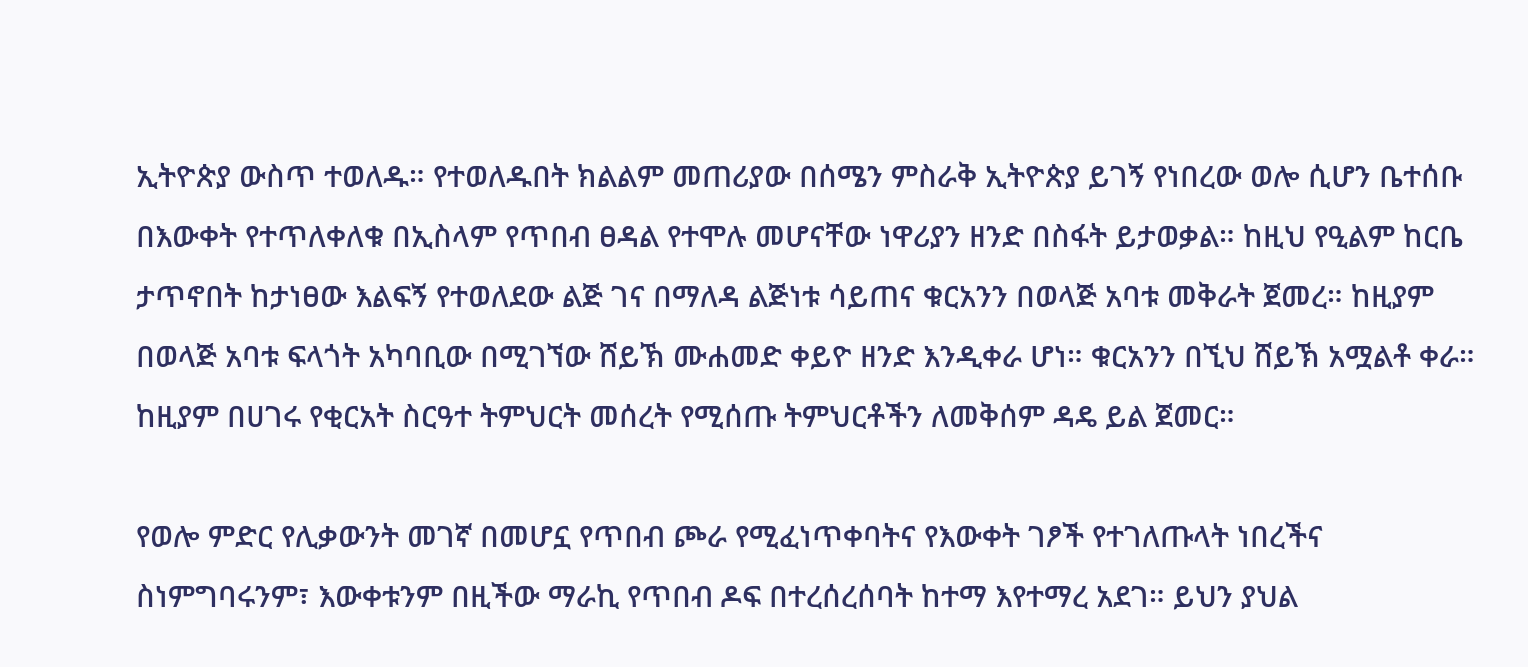ኢትዮጵያ ውስጥ ተወለዱ። የተወለዱበት ክልልም መጠሪያው በሰሜን ምስራቅ ኢትዮጵያ ይገኝ የነበረው ወሎ ሲሆን ቤተሰቡ በእውቀት የተጥለቀለቁ በኢስላም የጥበብ ፀዳል የተሞሉ መሆናቸው ነዋሪያን ዘንድ በስፋት ይታወቃል። ከዚህ የዒልም ከርቤ ታጥኖበት ከታነፀው እልፍኝ የተወለደው ልጅ ገና በማለዳ ልጅነቱ ሳይጠና ቁርአንን በወላጅ አባቱ መቅራት ጀመረ። ከዚያም በወላጅ አባቱ ፍላጎት አካባቢው በሚገኘው ሸይኽ ሙሐመድ ቀይዮ ዘንድ እንዲቀራ ሆነ። ቁርአንን በኚህ ሸይኽ አሟልቶ ቀራ። ከዚያም በሀገሩ የቂርአት ስርዓተ ትምህርት መሰረት የሚሰጡ ትምህርቶችን ለመቅሰም ዳዴ ይል ጀመር።

የወሎ ምድር የሊቃውንት መገኛ በመሆኗ የጥበብ ጮራ የሚፈነጥቀባትና የእውቀት ገፆች የተገለጡላት ነበረችና ስነምግባሩንም፣ እውቀቱንም በዚችው ማራኪ የጥበብ ዶፍ በተረሰረሰባት ከተማ እየተማረ አደገ። ይህን ያህል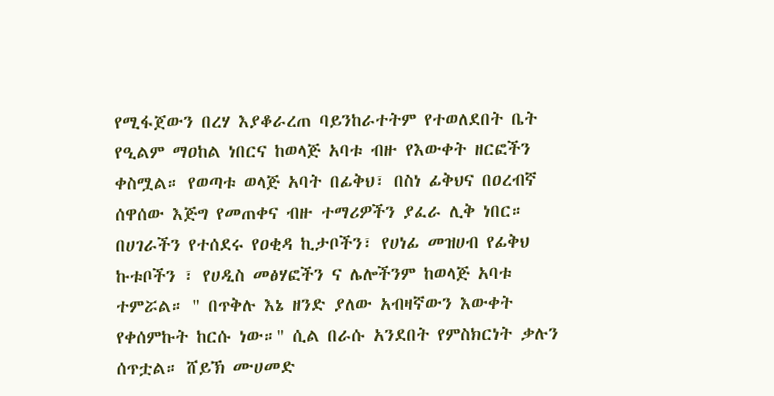የሚፋጀውን በረሃ እያቆራረጠ ባይንከራተትም የተወለደበት ቤት የዒልም ማዐከል ነበርና ከወላጅ አባቱ ብዙ የእውቀት ዘርፎችን ቀስሟል። የወጣቱ ወላጅ አባት በፊቅህ፣ በስነ ፊቅህና በዐረብኛ ሰዋሰው እጅግ የመጠቀና ብዙ ተማሪዎችን ያፈራ ሊቅ ነበር። በሀገራችን የተሰደሩ የዐቂዳ ኪታቦችን፣ የሀነፊ መዝሀብ የፊቅህ ኩቱቦችን ፣ የሀዲስ መፅሃፎችን ና ሌሎችንም ከወላጅ አባቱ ተምሯል። " በጥቅሉ እኔ ዘንድ ያለው አብዛኛውን እውቀት የቀሰምኩት ከርሱ ነው።" ሲል በራሱ አንደበት የምስክርነት ቃሉን ሰጥቷል። ሸይኽ ሙሀመድ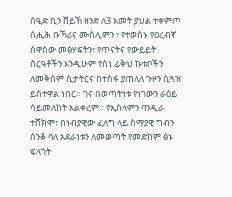ሰዒድ ቢን ሸይኽ ዘንድ ለ3 አመት ያህል ተቀምጦ ሰሒሕ ቡኻሪና ሙስሊምን ፣ የተወሰኑ የዐረብኛ ሰዋሰው መፅሃፍትን፣ የጥናትና የውይይት ስርዓቶችን እንዲሁም የስነ ፊቅህ ኩቱቦችን ለመቅሰም ሲታትርና በተስፋ ያጠለለ ጉዞን ሲጓዝ ይስተዋል ነበር። ገና በወጣትነቱ የነገውን ራዕይ ሳይመለከት አልቀረም። የኢስላምን ባንዲራ ተሸክሞ፣ በነብያዊው ፈለግ ላይ ሰማያዊ ግብን ሰንቆ ባለ አደራነቱን ለመወጣት የመድከም ፅኑ ፍላጎት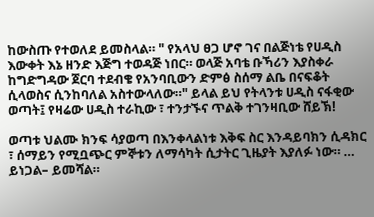ከውስጡ የተወለደ ይመስላል። " የአላህ ፀጋ ሆኖ ገና በልጅነቴ የሀዲስ እውቀት እኔ ዘንድ እጅግ ተወዳጅ ነበር። ወላጅ አባቴ ቡኻሪን እያስቀራ ከግድግዳው ጀርባ ተደብቄ የአንባቢውን ድምፅ ስሰማ ልቤ በናፍቆት ሲላወስና ሲንከባለል አስተውላለው።" ይላል ይህ የትላንቱ ሀዲስ ናፋቂው ወጣት፤ የዛሬው ሀዲስ ተራኪው ፣ ተንታኙና ጥልቅ ተገንዛቢው ሸይኽ!

ወጣቱ ህልሙ ክንፍ ሳያወጣ በእንቀላልነቱ እቅፍ ስር እንዳይባክን ሲዳክር ፣ ሰማይን የሚቧጭር ምኞቱን ለማሳካት ሲታትር ጊዜያት እያለፉ ነው። … ይነጋል– ይመሻል።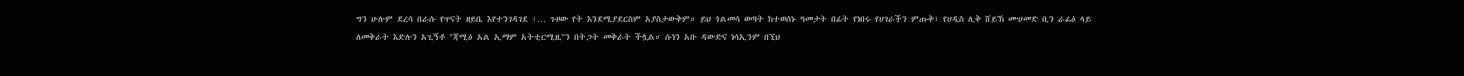ግን ሁሉም ደረሳ በራሱ የጥናት ዘይቤ እየተንገዳገደ ፣… ጉዞው የት እንደሚያደርስም አያስታውቅም። ይህ ጎልመሳ ወጣት ከተወሰኑ ዓመታት በፊት የነበሩ የሀገራችን ምጡቅ፣ የሀዲስ ሊቅ ሸይኽ ሙሀመድ ቢን ራፊዕ ላይ ለመቅራት እድሉን አጊኝቶ "ጃሚዕ አል ኢማም አትቲርሚዚ"ን በትጋት መቅራት ችሏል። ሱነን አቡ ዳውድና ነሳኢንም በኚህ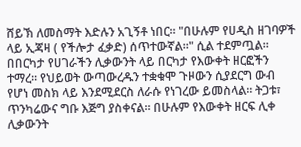ሸይኽ ለመስማት እድሉን አጊኝቶ ነበር። "በሁሉም የሀዲስ ዘገባዎች ላይ ኢጃዛ ( የችሎታ ፈቃድ) ሰጥተውኛል።" ሲል ተደምጧል።
በበርካታ የሀገራችን ሊቃውንት ላይ በርካታ የእውቀት ዘርፎችን ተማረ። የህይወት ውጣውረዱን ተቋቁሞ ጉዞውን ሲያደርግ ውብ የሆነ መስክ ላይ እንደሚደርስ ለራሱ የነገረው ይመስላል። ትጋቱ፣ ጥንካሬውና ግቡ እጅግ ያስቀናል። በሁሉም የእውቀት ዘርፍ ሊቀ ሊቃውንት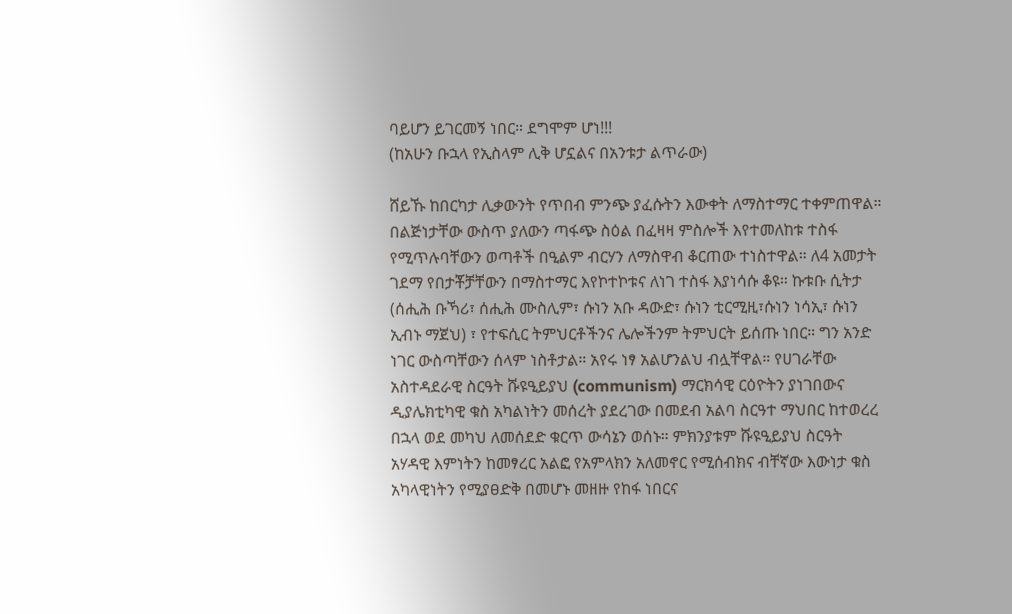ባይሆን ይገርመኝ ነበር። ደግሞም ሆነ!!!
(ከአሁን ቡኋላ የኢስላም ሊቅ ሆኗልና በአንቱታ ልጥራው)

ሸይኹ ከበርካታ ሊቃውንት የጥበብ ምንጭ ያፈሱትን እውቀት ለማስተማር ተቀምጠዋል። በልጅነታቸው ውስጥ ያለውን ጣፋጭ ስዕል በፈዛዛ ምስሎች እየተመለከቱ ተስፋ የሚጥሉባቸውን ወጣቶች በዒልም ብርሃን ለማስዋብ ቆርጠው ተነስተዋል። ለ4 አመታት ገደማ የበታቾቻቸውን በማስተማር እየኮተኮቱና ለነገ ተስፋ እያነሳሱ ቆዩ። ኩቱቡ ሲትታ (ሰሒሕ ቡኻሪ፣ ሰሒሕ ሙስሊም፣ ሱነን አቡ ዳውድ፣ ሱነን ቲርሚዚ፣ሱነን ነሳኢ፣ ሱነን ኢብኑ ማጀህ) ፣ የተፍሲር ትምህርቶችንና ሌሎችንም ትምህርት ይሰጡ ነበር። ግን አንድ ነገር ውስጣቸውን ሰላም ነስቶታል። አየሩ ነፃ አልሆንልህ ብሏቸዋል። የሀገራቸው አስተዳደራዊ ስርዓት ሹዩዒይያህ (communism) ማርክሳዊ ርዕዮትን ያነገበውና ዲያሌክቲካዊ ቁስ አካልነትን መሰረት ያደረገው በመደብ አልባ ስርዓተ ማህበር ከተወረረ በኋላ ወደ መካህ ለመሰደድ ቁርጥ ውሳኔን ወሰኑ። ምክንያቱም ሹዩዒይያህ ስርዓት አሃዳዊ እምነትን ከመፃረር አልፎ የአምላክን አለመኖር የሚሰብክና ብቸኛው እውነታ ቁስ አካላዊነትን የሚያፀድቅ በመሆኑ መዘዙ የከፋ ነበርና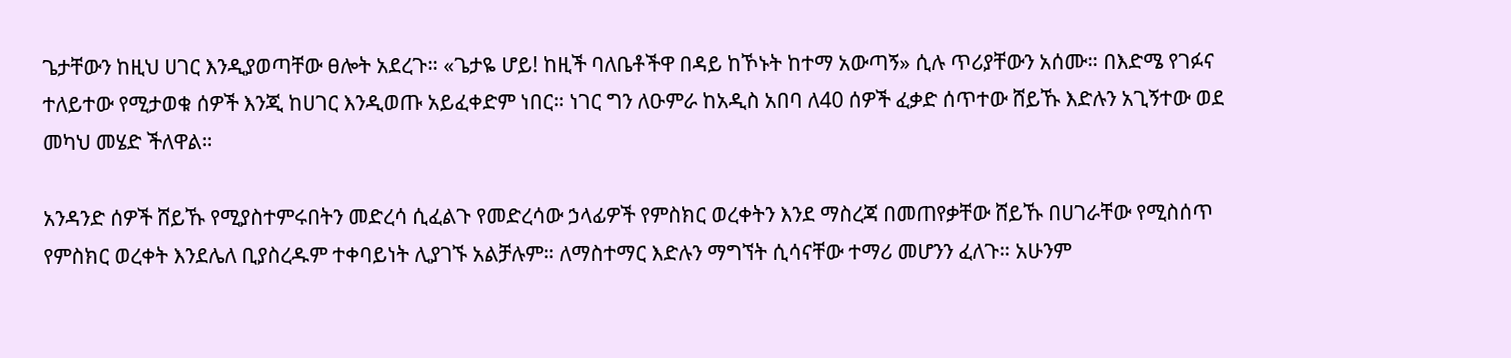ጌታቸውን ከዚህ ሀገር እንዲያወጣቸው ፀሎት አደረጉ። «ጌታዬ ሆይ! ከዚች ባለቤቶችዋ በዳይ ከኾኑት ከተማ አውጣኝ» ሲሉ ጥሪያቸውን አሰሙ። በእድሜ የገፉና ተለይተው የሚታወቁ ሰዎች እንጂ ከሀገር እንዲወጡ አይፈቀድም ነበር። ነገር ግን ለዑምራ ከአዲስ አበባ ለ40 ሰዎች ፈቃድ ሰጥተው ሸይኹ እድሉን አጊኝተው ወደ መካህ መሄድ ችለዋል።

አንዳንድ ሰዎች ሸይኹ የሚያስተምሩበትን መድረሳ ሲፈልጉ የመድረሳው ኃላፊዎች የምስክር ወረቀትን እንደ ማስረጃ በመጠየቃቸው ሸይኹ በሀገራቸው የሚስሰጥ የምስክር ወረቀት እንደሌለ ቢያስረዱም ተቀባይነት ሊያገኙ አልቻሉም። ለማስተማር እድሉን ማግኘት ሲሳናቸው ተማሪ መሆንን ፈለጉ። አሁንም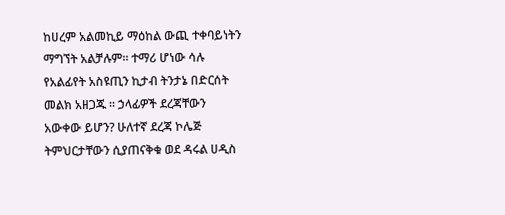ከሀረም አልመኪይ ማዕከል ውጪ ተቀባይነትን ማግኘት አልቻሉም። ተማሪ ሆነው ሳሉ የአልፊየት አስዩጢን ኪታብ ትንታኔ በድርሰት መልክ አዘጋጁ ። ኃላፊዎች ደረጃቸውን አውቀው ይሆን? ሁለተኛ ደረጃ ኮሌጅ ትምህርታቸውን ሲያጠናቅቁ ወደ ዳሩል ሀዲስ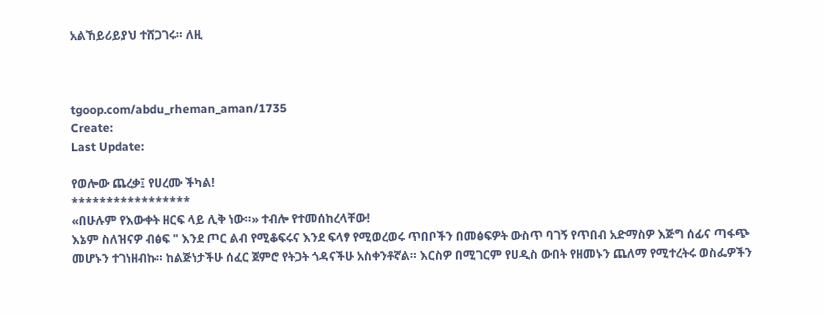አልኸይሪይያህ ተሸጋገሩ። ለዚ



tgoop.com/abdu_rheman_aman/1735
Create:
Last Update:

የወሎው ጨረቃ፤ የሀረሙ ችካል!
*****************
«በሁሉም የእውቀት ዘርፍ ላይ ሊቅ ነው።» ተብሎ የተመሰከረላቸው!
እኔም ስለዝናዎ ብፅፍ " እንደ ጦር ልብ የሚቆፍሩና እንደ ፍላፃ የሚወረወሩ ጥበቦችን በመፅፍዎት ውስጥ ባገኝ የጥበብ አድማስዎ እጅግ ሰፊና ጣፋጭ መሆኑን ተገነዘብኩ። ከልጅነታችሁ ሰፈር ጀምሮ የትጋት ጎዳናችሁ አስቀንቶኛል። እርስዎ በሚገርም የሀዲስ ውበት የዘመኑን ጨለማ የሚተረትሩ ወስፌዎችን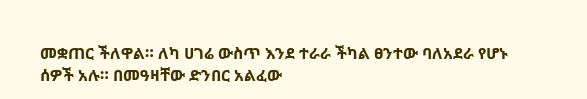መቋጠር ችለዋል። ለካ ሀገሬ ውስጥ እንደ ተራራ ችካል ፀንተው ባለአደራ የሆኑ ሰዎች አሉ። በመዓዛቸው ድንበር አልፈው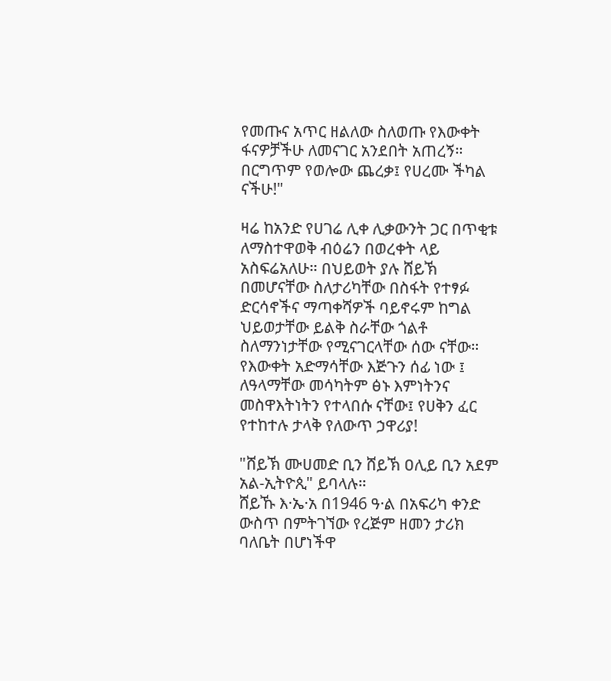የመጡና አጥር ዘልለው ስለወጡ የእውቀት ፋናዎቻችሁ ለመናገር አንደበት አጠረኝ። በርግጥም የወሎው ጨረቃ፤ የሀረሙ ችካል ናችሁ!"

ዛሬ ከአንድ የሀገሬ ሊቀ ሊቃውንት ጋር በጥቂቱ ለማስተዋወቅ ብዕሬን በወረቀት ላይ አስፍሬአለሁ። በህይወት ያሉ ሸይኽ በመሆናቸው ስለታሪካቸው በስፋት የተፃፉ ድርሳኖችና ማጣቀሻዎች ባይኖሩም ከግል ህይወታቸው ይልቅ ስራቸው ጎልቶ ስለማንነታቸው የሚናገርላቸው ሰው ናቸው። የእውቀት አድማሳቸው እጅጉን ሰፊ ነው ፤ ለዓላማቸው መሳካትም ፅኑ እምነትንና መስዋእትነትን የተላበሱ ናቸው፤ የሀቅን ፈር የተከተሉ ታላቅ የለውጥ ኃዋሪያ!

"ሸይኽ ሙሀመድ ቢን ሸይኽ ዐሊይ ቢን አደም አል-ኢትዮጲ" ይባላሉ።
ሸይኹ እ·ኤ·አ በ1946 ዓ·ል በአፍሪካ ቀንድ ውስጥ በምትገኘው የረጅም ዘመን ታሪክ ባለቤት በሆነችዋ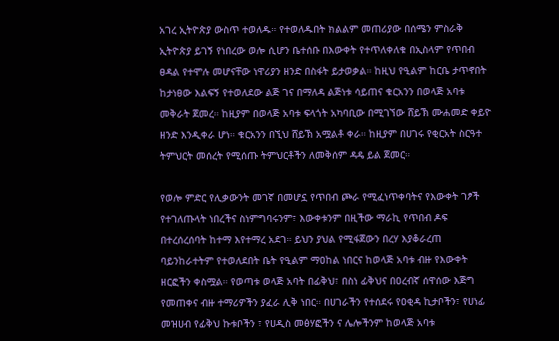አገረ ኢትዮጵያ ውስጥ ተወለዱ። የተወለዱበት ክልልም መጠሪያው በሰሜን ምስራቅ ኢትዮጵያ ይገኝ የነበረው ወሎ ሲሆን ቤተሰቡ በእውቀት የተጥለቀለቁ በኢስላም የጥበብ ፀዳል የተሞሉ መሆናቸው ነዋሪያን ዘንድ በስፋት ይታወቃል። ከዚህ የዒልም ከርቤ ታጥኖበት ከታነፀው እልፍኝ የተወለደው ልጅ ገና በማለዳ ልጅነቱ ሳይጠና ቁርአንን በወላጅ አባቱ መቅራት ጀመረ። ከዚያም በወላጅ አባቱ ፍላጎት አካባቢው በሚገኘው ሸይኽ ሙሐመድ ቀይዮ ዘንድ እንዲቀራ ሆነ። ቁርአንን በኚህ ሸይኽ አሟልቶ ቀራ። ከዚያም በሀገሩ የቂርአት ስርዓተ ትምህርት መሰረት የሚሰጡ ትምህርቶችን ለመቅሰም ዳዴ ይል ጀመር።

የወሎ ምድር የሊቃውንት መገኛ በመሆኗ የጥበብ ጮራ የሚፈነጥቀባትና የእውቀት ገፆች የተገለጡላት ነበረችና ስነምግባሩንም፣ እውቀቱንም በዚችው ማራኪ የጥበብ ዶፍ በተረሰረሰባት ከተማ እየተማረ አደገ። ይህን ያህል የሚፋጀውን በረሃ እያቆራረጠ ባይንከራተትም የተወለደበት ቤት የዒልም ማዐከል ነበርና ከወላጅ አባቱ ብዙ የእውቀት ዘርፎችን ቀስሟል። የወጣቱ ወላጅ አባት በፊቅህ፣ በስነ ፊቅህና በዐረብኛ ሰዋሰው እጅግ የመጠቀና ብዙ ተማሪዎችን ያፈራ ሊቅ ነበር። በሀገራችን የተሰደሩ የዐቂዳ ኪታቦችን፣ የሀነፊ መዝሀብ የፊቅህ ኩቱቦችን ፣ የሀዲስ መፅሃፎችን ና ሌሎችንም ከወላጅ አባቱ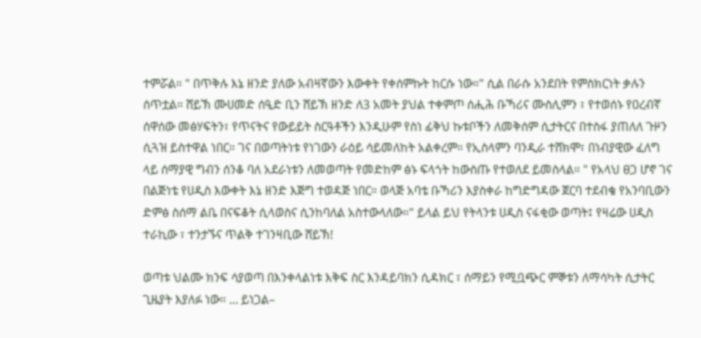ተምሯል። " በጥቅሉ እኔ ዘንድ ያለው አብዛኛውን እውቀት የቀሰምኩት ከርሱ ነው።" ሲል በራሱ አንደበት የምስክርነት ቃሉን ሰጥቷል። ሸይኽ ሙሀመድ ሰዒድ ቢን ሸይኽ ዘንድ ለ3 አመት ያህል ተቀምጦ ሰሒሕ ቡኻሪና ሙስሊምን ፣ የተወሰኑ የዐረብኛ ሰዋሰው መፅሃፍትን፣ የጥናትና የውይይት ስርዓቶችን እንዲሁም የስነ ፊቅህ ኩቱቦችን ለመቅሰም ሲታትርና በተስፋ ያጠለለ ጉዞን ሲጓዝ ይስተዋል ነበር። ገና በወጣትነቱ የነገውን ራዕይ ሳይመለከት አልቀረም። የኢስላምን ባንዲራ ተሸክሞ፣ በነብያዊው ፈለግ ላይ ሰማያዊ ግብን ሰንቆ ባለ አደራነቱን ለመወጣት የመድከም ፅኑ ፍላጎት ከውስጡ የተወለደ ይመስላል። " የአላህ ፀጋ ሆኖ ገና በልጅነቴ የሀዲስ እውቀት እኔ ዘንድ እጅግ ተወዳጅ ነበር። ወላጅ አባቴ ቡኻሪን እያስቀራ ከግድግዳው ጀርባ ተደብቄ የአንባቢውን ድምፅ ስሰማ ልቤ በናፍቆት ሲላወስና ሲንከባለል አስተውላለው።" ይላል ይህ የትላንቱ ሀዲስ ናፋቂው ወጣት፤ የዛሬው ሀዲስ ተራኪው ፣ ተንታኙና ጥልቅ ተገንዛቢው ሸይኽ!

ወጣቱ ህልሙ ክንፍ ሳያወጣ በእንቀላልነቱ እቅፍ ስር እንዳይባክን ሲዳክር ፣ ሰማይን የሚቧጭር ምኞቱን ለማሳካት ሲታትር ጊዜያት እያለፉ ነው። … ይነጋል–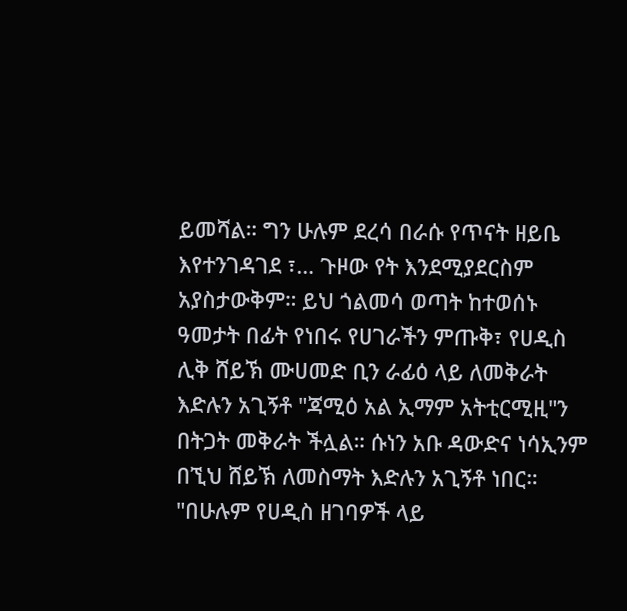ይመሻል። ግን ሁሉም ደረሳ በራሱ የጥናት ዘይቤ እየተንገዳገደ ፣… ጉዞው የት እንደሚያደርስም አያስታውቅም። ይህ ጎልመሳ ወጣት ከተወሰኑ ዓመታት በፊት የነበሩ የሀገራችን ምጡቅ፣ የሀዲስ ሊቅ ሸይኽ ሙሀመድ ቢን ራፊዕ ላይ ለመቅራት እድሉን አጊኝቶ "ጃሚዕ አል ኢማም አትቲርሚዚ"ን በትጋት መቅራት ችሏል። ሱነን አቡ ዳውድና ነሳኢንም በኚህ ሸይኽ ለመስማት እድሉን አጊኝቶ ነበር። "በሁሉም የሀዲስ ዘገባዎች ላይ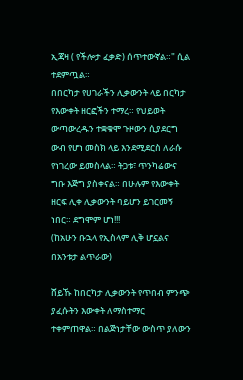ኢጃዛ ( የችሎታ ፈቃድ) ሰጥተውኛል።" ሲል ተደምጧል።
በበርካታ የሀገራችን ሊቃውንት ላይ በርካታ የእውቀት ዘርፎችን ተማረ። የህይወት ውጣውረዱን ተቋቁሞ ጉዞውን ሲያደርግ ውብ የሆነ መስክ ላይ እንደሚደርስ ለራሱ የነገረው ይመስላል። ትጋቱ፣ ጥንካሬውና ግቡ እጅግ ያስቀናል። በሁሉም የእውቀት ዘርፍ ሊቀ ሊቃውንት ባይሆን ይገርመኝ ነበር። ደግሞም ሆነ!!!
(ከአሁን ቡኋላ የኢስላም ሊቅ ሆኗልና በአንቱታ ልጥራው)

ሸይኹ ከበርካታ ሊቃውንት የጥበብ ምንጭ ያፈሱትን እውቀት ለማስተማር ተቀምጠዋል። በልጅነታቸው ውስጥ ያለውን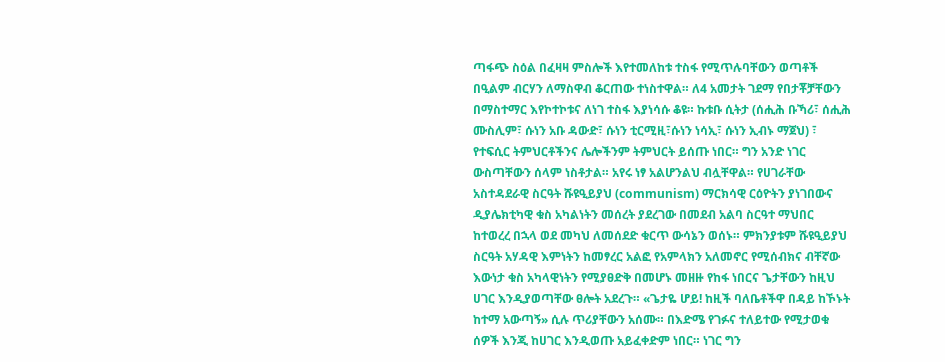ጣፋጭ ስዕል በፈዛዛ ምስሎች እየተመለከቱ ተስፋ የሚጥሉባቸውን ወጣቶች በዒልም ብርሃን ለማስዋብ ቆርጠው ተነስተዋል። ለ4 አመታት ገደማ የበታቾቻቸውን በማስተማር እየኮተኮቱና ለነገ ተስፋ እያነሳሱ ቆዩ። ኩቱቡ ሲትታ (ሰሒሕ ቡኻሪ፣ ሰሒሕ ሙስሊም፣ ሱነን አቡ ዳውድ፣ ሱነን ቲርሚዚ፣ሱነን ነሳኢ፣ ሱነን ኢብኑ ማጀህ) ፣ የተፍሲር ትምህርቶችንና ሌሎችንም ትምህርት ይሰጡ ነበር። ግን አንድ ነገር ውስጣቸውን ሰላም ነስቶታል። አየሩ ነፃ አልሆንልህ ብሏቸዋል። የሀገራቸው አስተዳደራዊ ስርዓት ሹዩዒይያህ (communism) ማርክሳዊ ርዕዮትን ያነገበውና ዲያሌክቲካዊ ቁስ አካልነትን መሰረት ያደረገው በመደብ አልባ ስርዓተ ማህበር ከተወረረ በኋላ ወደ መካህ ለመሰደድ ቁርጥ ውሳኔን ወሰኑ። ምክንያቱም ሹዩዒይያህ ስርዓት አሃዳዊ እምነትን ከመፃረር አልፎ የአምላክን አለመኖር የሚሰብክና ብቸኛው እውነታ ቁስ አካላዊነትን የሚያፀድቅ በመሆኑ መዘዙ የከፋ ነበርና ጌታቸውን ከዚህ ሀገር እንዲያወጣቸው ፀሎት አደረጉ። «ጌታዬ ሆይ! ከዚች ባለቤቶችዋ በዳይ ከኾኑት ከተማ አውጣኝ» ሲሉ ጥሪያቸውን አሰሙ። በእድሜ የገፉና ተለይተው የሚታወቁ ሰዎች እንጂ ከሀገር እንዲወጡ አይፈቀድም ነበር። ነገር ግን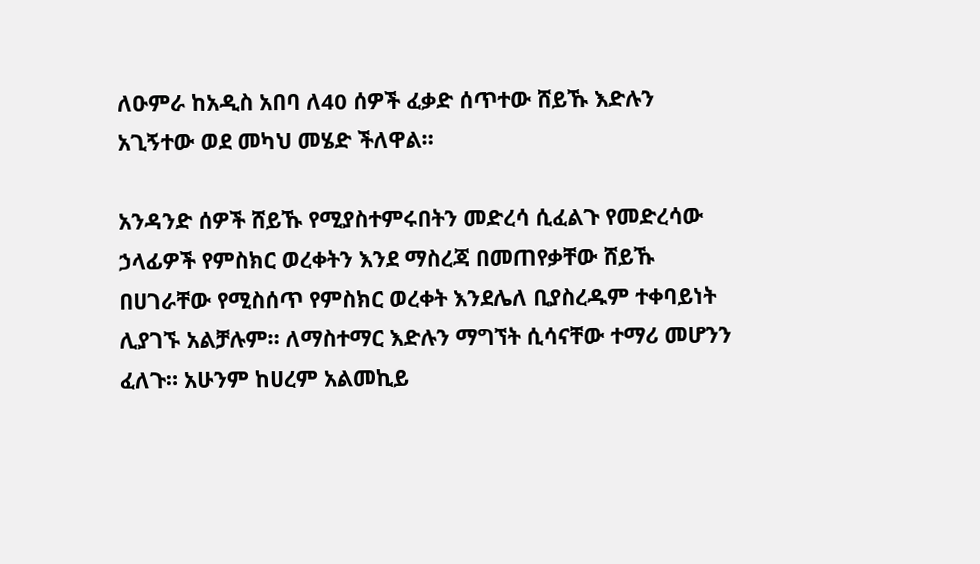ለዑምራ ከአዲስ አበባ ለ40 ሰዎች ፈቃድ ሰጥተው ሸይኹ እድሉን አጊኝተው ወደ መካህ መሄድ ችለዋል።

አንዳንድ ሰዎች ሸይኹ የሚያስተምሩበትን መድረሳ ሲፈልጉ የመድረሳው ኃላፊዎች የምስክር ወረቀትን እንደ ማስረጃ በመጠየቃቸው ሸይኹ በሀገራቸው የሚስሰጥ የምስክር ወረቀት እንደሌለ ቢያስረዱም ተቀባይነት ሊያገኙ አልቻሉም። ለማስተማር እድሉን ማግኘት ሲሳናቸው ተማሪ መሆንን ፈለጉ። አሁንም ከሀረም አልመኪይ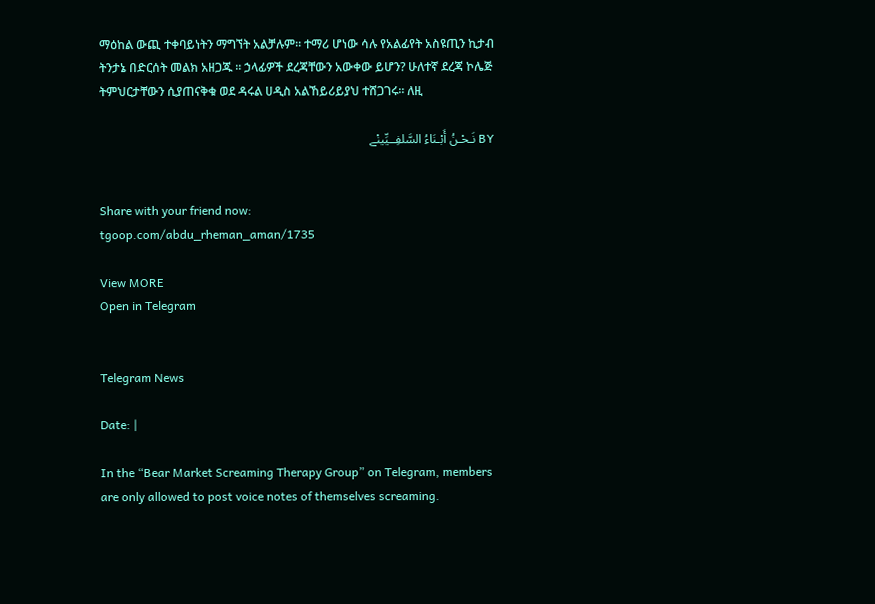ማዕከል ውጪ ተቀባይነትን ማግኘት አልቻሉም። ተማሪ ሆነው ሳሉ የአልፊየት አስዩጢን ኪታብ ትንታኔ በድርሰት መልክ አዘጋጁ ። ኃላፊዎች ደረጃቸውን አውቀው ይሆን? ሁለተኛ ደረጃ ኮሌጅ ትምህርታቸውን ሲያጠናቅቁ ወደ ዳሩል ሀዲስ አልኸይሪይያህ ተሸጋገሩ። ለዚ

BY نَـحْـنُ أَبْـنَاءُ السَّلفِــيِّينْے


Share with your friend now:
tgoop.com/abdu_rheman_aman/1735

View MORE
Open in Telegram


Telegram News

Date: |

In the “Bear Market Screaming Therapy Group” on Telegram, members are only allowed to post voice notes of themselves screaming.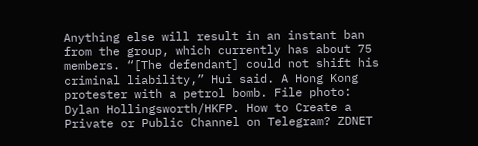Anything else will result in an instant ban from the group, which currently has about 75 members. “[The defendant] could not shift his criminal liability,” Hui said. A Hong Kong protester with a petrol bomb. File photo: Dylan Hollingsworth/HKFP. How to Create a Private or Public Channel on Telegram? ZDNET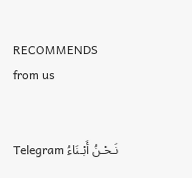RECOMMENDS
from us


Telegram نَـحْـنُ أَبْـنَاءُ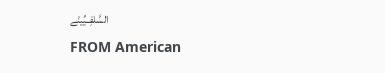السَّلفِــيِّينْے
FROM American